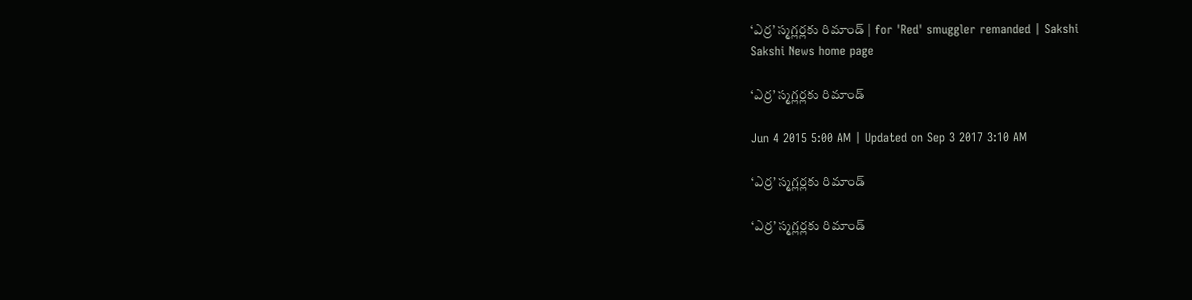‘ఎర్ర’ స్మగ్లర్లకు రిమాండ్ | for 'Red' smuggler remanded | Sakshi
Sakshi News home page

‘ఎర్ర’ స్మగ్లర్లకు రిమాండ్

Jun 4 2015 5:00 AM | Updated on Sep 3 2017 3:10 AM

‘ఎర్ర’ స్మగ్లర్లకు రిమాండ్

‘ఎర్ర’ స్మగ్లర్లకు రిమాండ్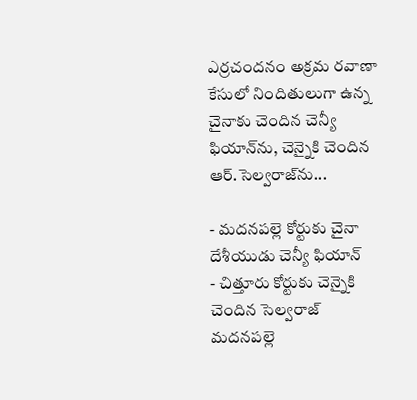ఎర్రచందనం అక్రమ రవాణా కేసులో నిందితులుగా ఉన్న చైనాకు చెందిన చెన్యీ ఫియాన్‌ను, చెన్నైకి చెందిన ఆర్.సెల్వరాజ్‌ను...

- మదనపల్లె కోర్టుకు చైనా దేశీయుడు చెన్యీ ఫియాన్
- చిత్తూరు కోర్టుకు చెన్నైకి చెందిన సెల్వరాజ్
మదనపల్లె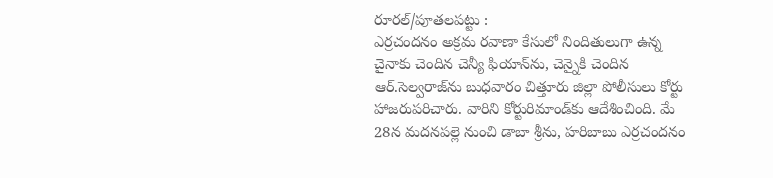రూరల్/పూతలపట్టు :
ఎర్రచందనం అక్రమ రవాణా కేసులో నిందితులుగా ఉన్న చైనాకు చెందిన చెన్యీ ఫియాన్‌ను, చెన్నైకి చెందిన ఆర్.సెల్వరాజ్‌ను బుధవారం చిత్తూరు జిల్లా పోలీసులు కోర్టు హాజరుపరిచారు. వారిని కోర్టురిమాండ్‌కు ఆదేశించింది. మే 28న మదనపల్లె నుంచి డాబా శ్రీను, హరిబాబు ఎర్రచందనం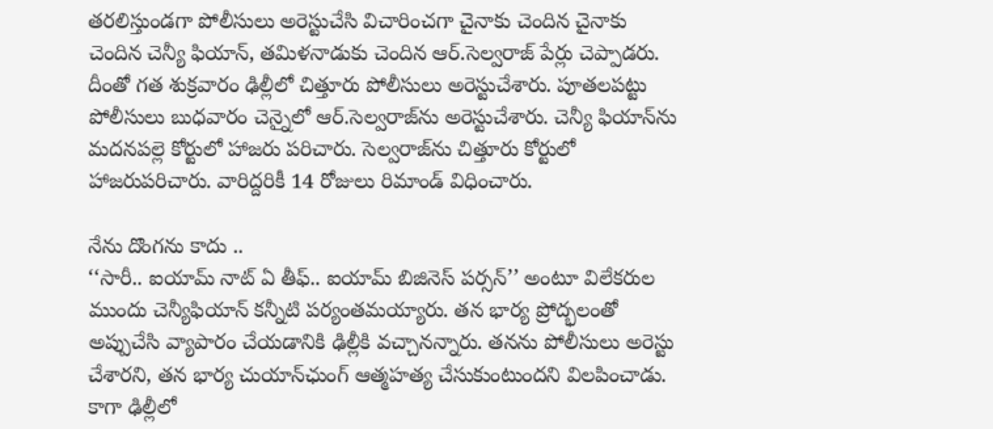తరలిస్తుండగా పోలీసులు అరెస్టుచేసి విచారించగా చైనాకు చెందిన చైనాకు చెందిన చెన్యీ ఫియాన్, తమిళనాడుకు చెందిన ఆర్.సెల్వరాజ్ పేర్లు చెప్పాడరు. దీంతో గత శుక్రవారం ఢిల్లీలో చిత్తూరు పోలీసులు అరెస్టుచేశారు. పూతలపట్టు పోలీసులు బుధవారం చెన్నైలో ఆర్.సెల్వరాజ్‌ను అరెస్టుచేశారు. చెన్యీ ఫియాన్‌ను మదనపల్లె కోర్టులో హాజరు పరిచారు. సెల్వరాజ్‌ను చిత్తూరు కోర్టులో హాజరుపరిచారు. వారిద్దరికీ 14 రోజులు రిమాండ్ విధించారు.

నేను దొంగను కాదు ..
‘‘సారీ.. ఐయామ్ నాట్ ఏ తీఫ్.. ఐయామ్ బిజినెస్ పర్సన్’’ అంటూ విలేకరుల ముందు చెన్యీఫియాన్ కన్నీటి పర్యంతమయ్యారు. తన భార్య ప్రోద్భలంతో అప్పుచేసి వ్యాపారం చేయడానికి ఢిల్లీకి వచ్చానన్నారు. తనను పోలీసులు అరెస్టు చేశారని, తన భార్య చుయాన్‌ఛుంగ్ ఆత్మహత్య చేసుకుంటుందని విలపించాడు. కాగా ఢిల్లీలో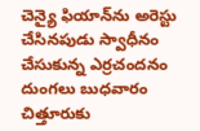చెన్యై ఫియాన్‌ను అరెస్టు చేసినపుడు స్వాధీనం చేసుకున్న ఎర్రచందనం దుంగలు బుధవారం చిత్తూరుకు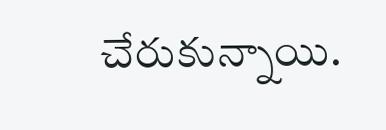చేరుకున్నాయి.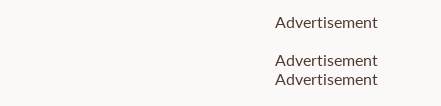Advertisement

Advertisement
Advertisement